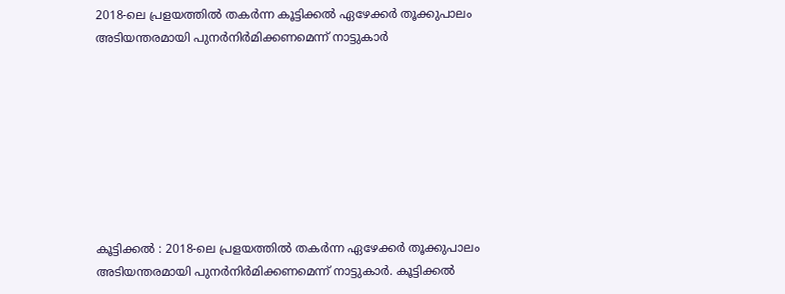2018-ലെ പ്രളയത്തിൽ തകർന്ന കൂട്ടിക്കൽ ഏഴേക്കർ തൂക്കുപാലം അടിയന്തരമായി പുനർനിർമിക്കണമെന്ന് നാട്ടുകാർ








കൂട്ടിക്കൽ : 2018-ലെ പ്രളയത്തിൽ തകർന്ന ഏഴേക്കർ തൂക്കുപാലം അടിയന്തരമായി പുനർനിർമിക്കണമെന്ന് നാട്ടുകാർ. കൂട്ടിക്കൽ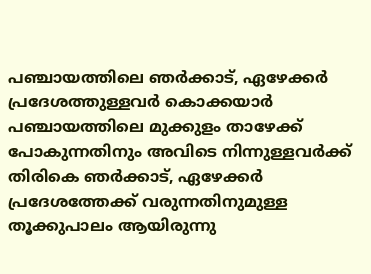പഞ്ചായത്തിലെ ഞർക്കാട്, ഏഴേക്കർ പ്രദേശത്തുള്ളവർ കൊക്കയാർ പഞ്ചായത്തിലെ മുക്കുളം താഴേക്ക് പോകുന്നതിനും അവിടെ നിന്നുള്ളവർക്ക് തിരികെ ഞർക്കാട്, ഏഴേക്കർ പ്രദേശത്തേക്ക് വരുന്നതിനുമുള്ള തൂക്കുപാലം ആയിരുന്നു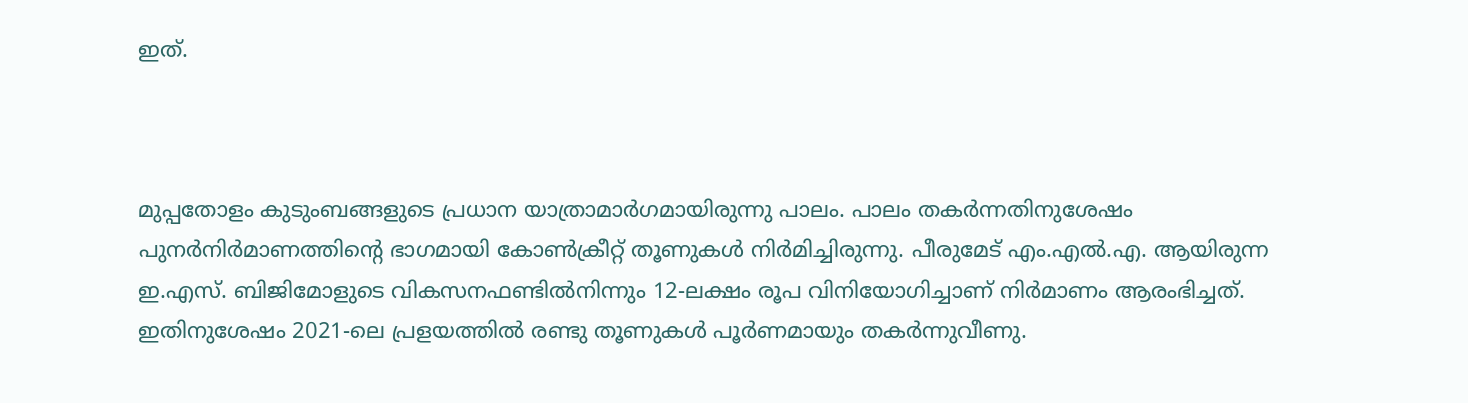ഇത്.



മുപ്പതോളം കുടുംബങ്ങളുടെ പ്രധാന യാത്രാമാർഗമായിരുന്നു പാലം. പാലം തകർന്നതിനുശേഷം പുനർനിർമാണത്തിന്റെ ഭാഗമായി കോൺക്രീറ്റ് തൂണുകൾ നിർമിച്ചിരുന്നു. പീരുമേട് എം.എൽ.എ. ആയിരുന്ന ഇ.എസ്. ബിജിമോളുടെ വികസനഫണ്ടിൽനിന്നും 12-ലക്ഷം രൂപ വിനിയോഗിച്ചാണ് നിർമാണം ആരംഭിച്ചത്. ഇതിനുശേഷം 2021-ലെ പ്രളയത്തിൽ രണ്ടു തൂണുകൾ പൂർണമായും തകർന്നുവീണു.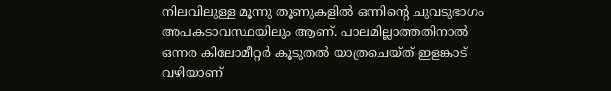നിലവിലുള്ള മൂന്നു തൂണുകളിൽ ഒന്നിന്റെ ചുവടുഭാഗം അപകടാവസ്ഥയിലും ആണ്. പാലമില്ലാത്തതിനാൽ ഒന്നര കിലോമീറ്റർ കൂടുതൽ യാത്രചെയ്ത് ഇളങ്കാട് വഴിയാണ്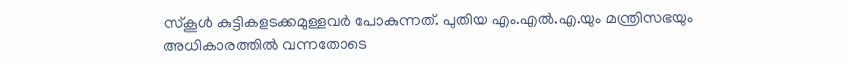സ്കൂൾ കുട്ടികളടക്കമുള്ളവർ പോകുന്നത്. പുതിയ എം.എൽ.എ.യും മന്ത്രിസഭയും അധികാരത്തിൽ വന്നതോടെ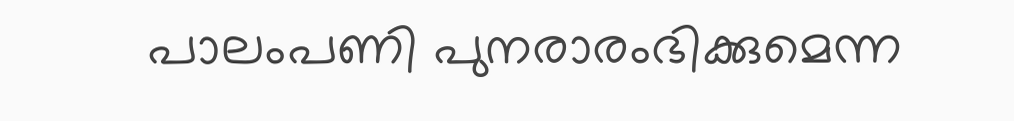പാലംപണി പുനരാരംഭിക്കുമെന്ന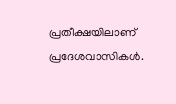പ്രതീക്ഷയിലാണ് പ്രദേശവാസികൾ.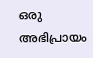ഒരു അഭിപ്രായം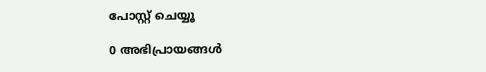പോസ്റ്റ് ചെയ്യൂ

0 അഭിപ്രായങ്ങള്‍